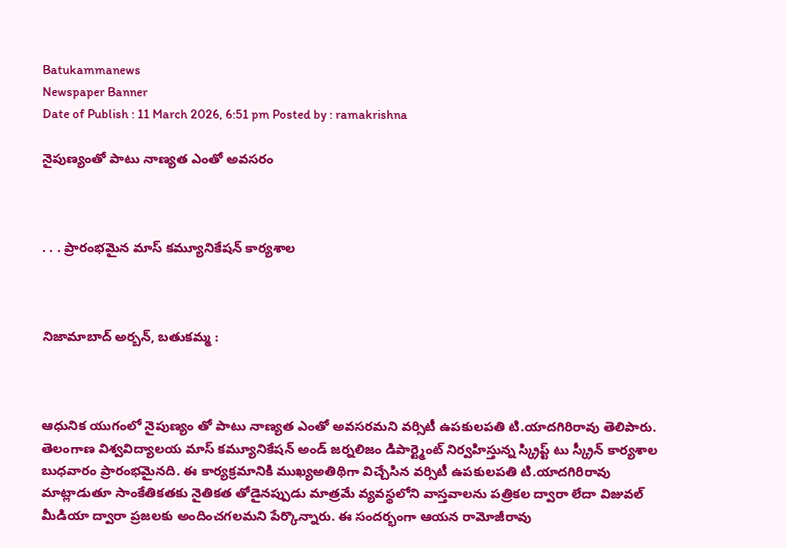Batukammanews
Newspaper Banner
Date of Publish : 11 March 2026, 6:51 pm Posted by : ramakrishna

నైపుణ్యంతో పాటు నాణ్యత ఎంతో అవసరం



. . . ప్రారంభమైన మాస్ కమ్యూనికేషన్ కార్యశాల



నిజామాబాద్ అర్బన్, బతుకమ్మ :



ఆధునిక యుగంలో నైపుణ్యం తో పాటు నాణ్యత ఎంతో అవసరమని వర్సిటీ ఉపకులపతి టి.యాదగిరిరావు తెలిపారు. తెలంగాణ విశ్వవిద్యాలయ మాస్ కమ్యూనికేషన్ అండ్ జర్నలిజం డిపార్ట్మెంట్ నిర్వహిస్తున్న స్క్రిప్ట్ టు స్క్రీన్ కార్యశాల బుధవారం ప్రారంభమైనది. ఈ కార్యక్రమానికి ముఖ్యఅతిథిగా విచ్చేసిన వర్సిటీ ఉపకులపతి టి.యాదగిరిరావు మాట్లాడుతూ సాంకేతికతకు నైతికత తోడైనప్పుడు మాత్రమే వ్యవస్థలోని వాస్తవాలను పత్రికల ద్వారా లేదా విజువల్ మీడియా ద్వారా ప్రజలకు అందించగలమని పేర్కొన్నారు. ఈ సందర్భంగా ఆయన రామోజీరావు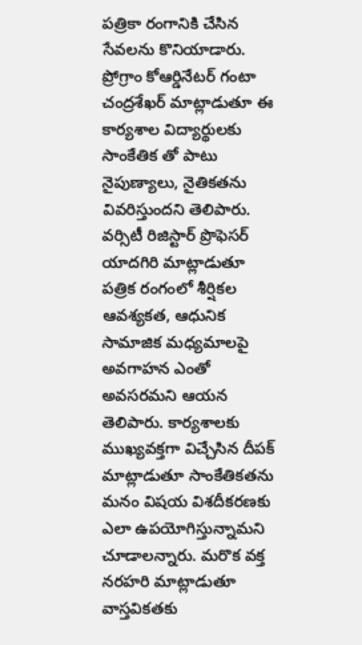పత్రికా రంగానికి చేసిన సేవలను కొనియాడారు. ప్రోగ్రాం కోఆర్డినేటర్ గంటా చంద్రశేఖర్ మాట్లాడుతూ ఈ కార్యశాల విద్యార్థులకు సాంకేతిక తో పాటు నైపుణ్యాలు, నైతికతను వివరిస్తుందని తెలిపారు. వర్సిటీ రిజిస్టార్ ప్రొఫెసర్ యాదగిరి మాట్లాడుతూ పత్రిక రంగంలో శీర్షికల ఆవశ్యకత, ఆధునిక సామాజిక మధ్యమాలపై అవగాహన ఎంతో అవసరమని ఆయన తెలిపారు. కార్యశాలకు ముఖ్యవక్తగా విచ్చేసిన దీపక్ మాట్లాడుతూ సాంకేతికతను మనం విషయ విశదీకరణకు ఎలా ఉపయోగిస్తున్నామని చూడాలన్నారు. మరొక వక్త నరహరి మాట్లాడుతూ వాస్తవికతకు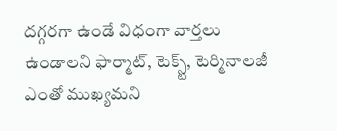దగ్గరగా ఉండే విధంగా వార్తలు ఉండాలని ఫార్మాట్, టెక్స్ట్, టెర్మినాలజీ ఎంతో ముఖ్యమని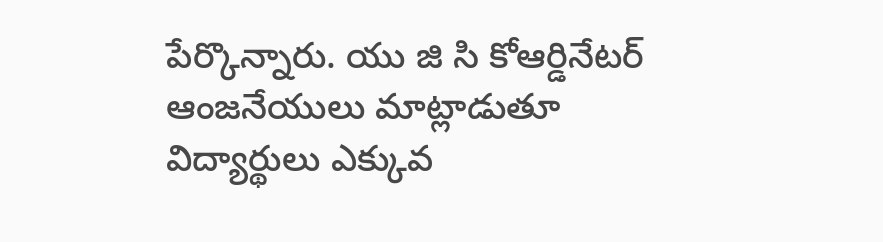పేర్కొన్నారు. యు జి సి కోఆర్డినేటర్ ఆంజనేయులు మాట్లాడుతూ విద్యార్థులు ఎక్కువ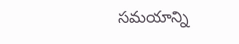సమయాన్ని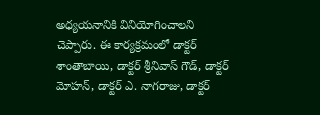అధ్యయనానికి వినియోగించాలని చెప్పారు. ఈ కార్యక్రమంలో డాక్టర్ శాంతాబాయి, డాక్టర్ శ్రీనివాస్ గౌడ్, డాక్టర్ మోహన్, డాక్టర్ ఎ. నాగరాజు, డాక్టర్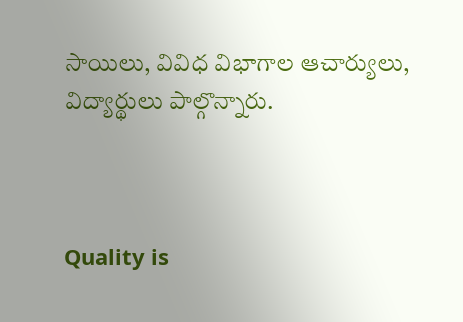సాయిలు, వివిధ విభాగాల ఆచార్యులు, విద్యార్థులు పాల్గొన్నారు.



Quality is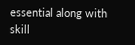essential along with skill